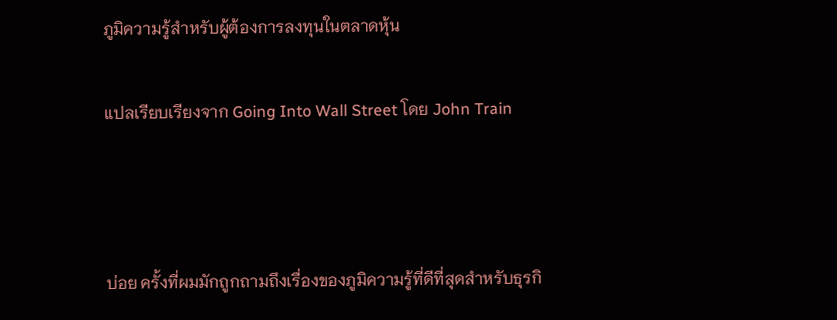ภูมิความรู้สำหรับผู้ต้องการลงทุนในตลาดหุ้น

แปลเรียบเรียงจาก Going Into Wall Street โดย John Train



บ่อย ครั้งที่ผมมักถูกถามถึงเรื่องของภูมิความรู้ที่ดีที่สุดสำหรับธุรกิ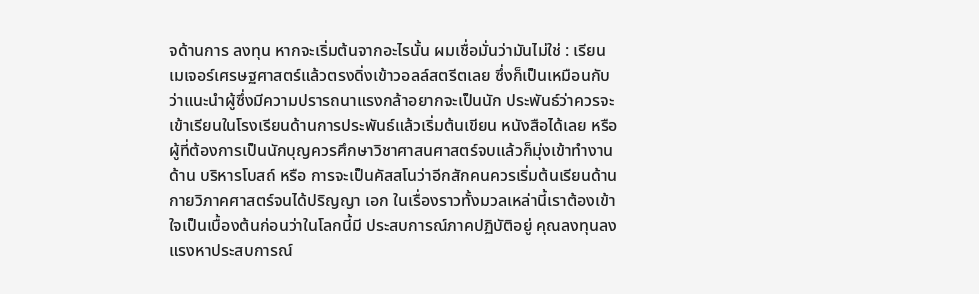จด้านการ ลงทุน หากจะเริ่มต้นจากอะไรนั้น ผมเชื่อมั่นว่ามันไม่ใช่ : เรียนเมเจอร์เศรษฐศาสตร์แล้วตรงดิ่งเข้าวอลล์สตรีตเลย ซึ่งก็เป็นเหมือนกับว่าแนะนำผู้ซึ่งมีความปรารถนาแรงกล้าอยากจะเป็นนัก ประพันธ์ว่าควรจะเข้าเรียนในโรงเรียนด้านการประพันธ์แล้วเริ่มต้นเขียน หนังสือได้เลย หรือ ผู้ที่ต้องการเป็นนักบุญควรศึกษาวิชาศาสนศาสตร์จบแล้วก็มุ่งเข้าทำงานด้าน บริหารโบสถ์ หรือ การจะเป็นคัสสโนว่าอีกสักคนควรเริ่มต้นเรียนด้านกายวิภาคศาสตร์จนได้ปริญญา เอก ในเรื่องราวทั้งมวลเหล่านี้เราต้องเข้าใจเป็นเบื้องต้นก่อนว่าในโลกนี้มี ประสบการณ์ภาคปฏิบัติอยู่ คุณลงทุนลงแรงหาประสบการณ์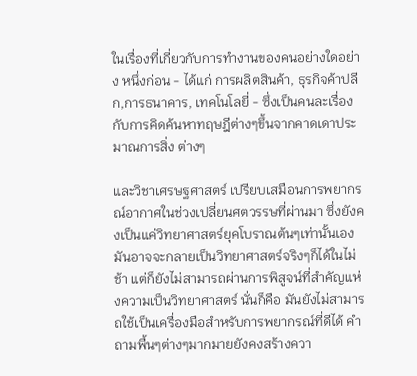ในเรื่องที่เกี่ยวกับการทำงานของคนอย่างใดอย่าง หนึ่งก่อน - ได้แก่ การผลิตสินค้า, ธุรกิจค้าปลีก,การธนาคาร, เทคโนโลยี่ - ซึ่งเป็นคนละเรื่องกับการคิดค้นหาทฤษฎีต่างๆขึ้นจากคาดเดาประมาณการสิ่ง ต่างๆ

และวิชาเศรษฐศาสตร์ เปรียบเสมือนการพยากรณ์อากาศในช่วงเปลี่ยนศตวรรษที่ผ่านมา ซึ่งยังคงเป็นแค่วิทยาศาสตร์ยุคโบราณต้นๆเท่านั้นเอง มันอาจจะกลายเป็นวิทยาศาสตร์จริงๆก็ได้ในไม่ช้า แต่ก็ยังไม่สามารถผ่านการพิสูจน์ที่สำคัญแห่งความเป็นวิทยาศาสตร์ นั่นก็คือ มันยังไม่สามารถใช้เป็นเครื่องมือสำหรับการพยากรณ์ที่ดีได้ คำถามพื้นๆต่างๆมากมายยังคงสร้างควา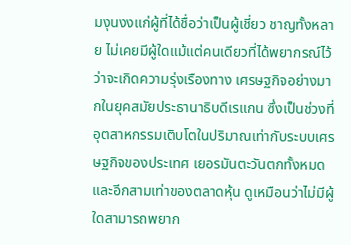มงุนงงแก่ผู้ที่ได้ชื่อว่าเป็นผู้เชี่ยว ชาญทั้งหลาย ไม่เคยมีผู้ใดแม้แต่คนเดียวที่ได้พยากรณ์ไว้ว่าจะเกิดความรุ่งเรืองทาง เศรษฐกิจอย่างมากในยุคสมัยประธานาธิบดีเรแกน ซึ่งเป็นช่วงที่อุตสาหกรรมเติบโตในปริมาณเท่ากับระบบเศรษฐกิจของประเทศ เยอรมันตะวันตกทั้งหมดและอีกสามเท่าของตลาดหุ้น ดูเหมือนว่าไม่มีผู้ใดสามารถพยาก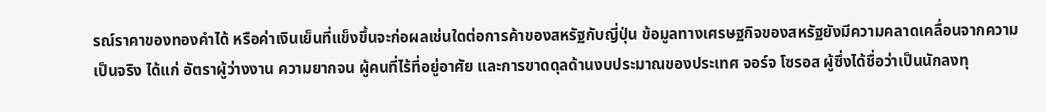รณ์ราคาของทองคำได้ หรือค่าเงินเย็นที่แข็งขึ้นจะก่อผลเช่นใดต่อการค้าของสหรัฐกับญี่ปุ่น ข้อมูลทางเศรษฐกิจของสหรัฐยังมีความคลาดเคลื่อนจากความเป็นจริง ได้แก่ อัตราผู้ว่างงาน ความยากจน ผู้คนที่ไร้ที่อยู่อาศัย และการขาดดุลด้านงบประมาณของประเทศ จอร์จ โซรอส ผู้ซึ่งได้ชื่อว่าเป็นนักลงทุ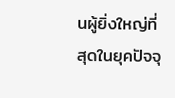นผู้ยิ่งใหญ่ที่สุดในยุคปัจจุ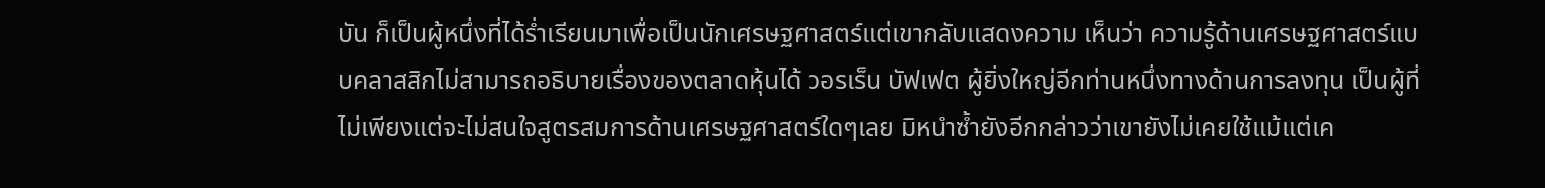บัน ก็เป็นผู้หนึ่งที่ได้ร่ำเรียนมาเพื่อเป็นนักเศรษฐศาสตร์แต่เขากลับแสดงความ เห็นว่า ความรู้ด้านเศรษฐศาสตร์แบบคลาสสิกไม่สามารถอธิบายเรื่องของตลาดหุ้นได้ วอรเร็น บัฟเฟต ผู้ยิ่งใหญ่อีกท่านหนึ่งทางด้านการลงทุน เป็นผู้ที่ไม่เพียงแต่จะไม่สนใจสูตรสมการด้านเศรษฐศาสตร์ใดๆเลย มิหนำซ้ำยังอีกกล่าวว่าเขายังไม่เคยใช้แม้แต่เค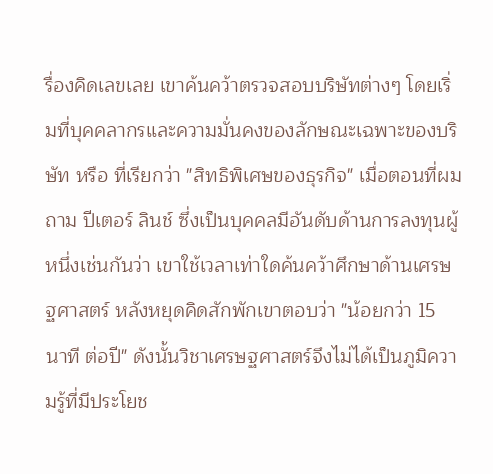รื่องคิดเลขเลย เขาค้นคว้าตรวจสอบบริษัทต่างๆ โดยเริ่มที่บุคคลากรและความมั่นคงของลักษณะเฉพาะของบริษัท หรือ ที่เรียกว่า "สิทธิพิเศษของธุรกิจ" เมื่อตอนที่ผมถาม ปีเตอร์ ลินช์ ซึ่งเป็นบุคคลมีอันดับด้านการลงทุนผู้หนึ่งเช่นกันว่า เขาใช้เวลาเท่าใดค้นคว้าศึกษาด้านเศรษฐศาสตร์ หลังหยุดคิดสักพักเขาตอบว่า "น้อยกว่า 15 นาที ต่อปี" ดังนั้นวิชาเศรษฐศาสตร์จึงไม่ได้เป็นภูมิความรู้ที่มีประโยช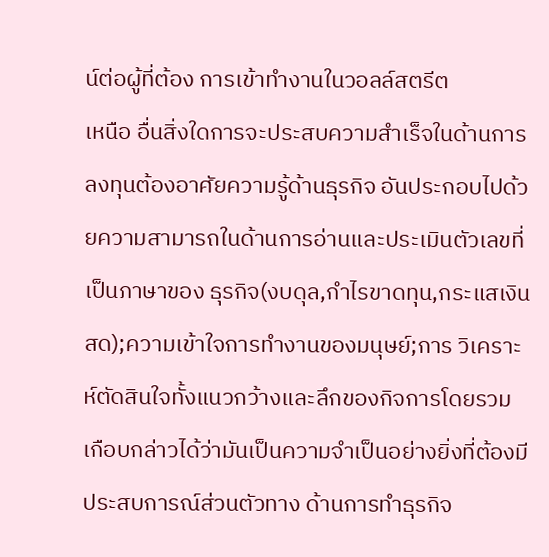น์ต่อผู้ที่ต้อง การเข้าทำงานในวอลล์สตรีต
เหนือ อื่นสิ่งใดการจะประสบความสำเร็จในด้านการลงทุนต้องอาศัยความรู้ด้านธุรกิจ อันประกอบไปด้วยความสามารถในด้านการอ่านและประเมินตัวเลขที่เป็นภาษาของ ธุรกิจ(งบดุล,กำไรขาดทุน,กระแสเงินสด);ความเข้าใจการทำงานของมนุษย์;การ วิเคราะห์ตัดสินใจทั้งแนวกว้างและลึกของกิจการโดยรวม เกือบกล่าวได้ว่ามันเป็นความจำเป็นอย่างยิ่งที่ต้องมีประสบการณ์ส่วนตัวทาง ด้านการทำธุรกิจ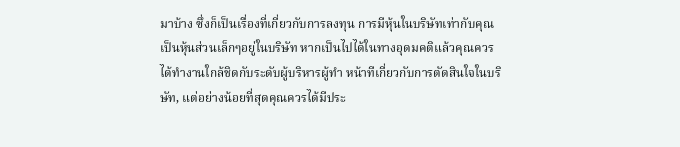มาบ้าง ซึ่งก็เป็นเรื่องที่เกี่ยวกับการลงทุน การมีหุ้นในบริษัทเท่ากับคุณเป็นหุ้นส่วนเล็กๆอยู่ในบริษัท หากเป็นไปได้ในทางอุดมคติแล้วคุณควรได้ทำงานใกล้ชิดกับระดับผู้บริหารผู้ทำ หน้าทีเกี่ยวกับการตัดสินใจในบริษัท, แต่อย่างน้อยที่สุดคุณควรได้มีประ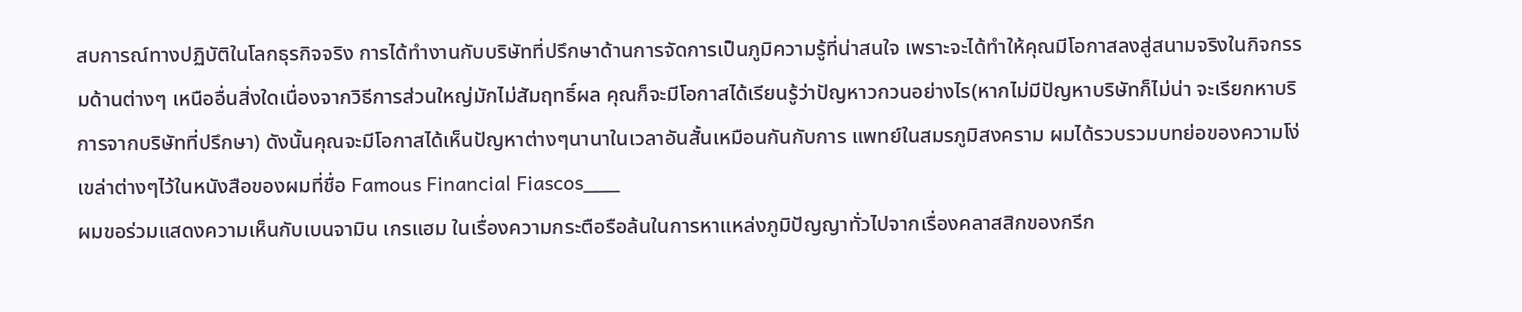สบการณ์ทางปฏิบัติในโลกธุรกิจจริง การได้ทำงานกับบริษัทที่ปรึกษาด้านการจัดการเป็นภูมิความรู้ที่น่าสนใจ เพราะจะได้ทำให้คุณมีโอกาสลงสู่สนามจริงในกิจกรรมด้านต่างๆ เหนืออื่นสิ่งใดเนื่องจากวิธีการส่วนใหญ่มักไม่สัมฤทธิ์ผล คุณก็จะมีโอกาสได้เรียนรู้ว่าปัญหาวกวนอย่างไร(หากไม่มีปัญหาบริษัทก็ไม่น่า จะเรียกหาบริการจากบริษัทที่ปรึกษา) ดังนั้นคุณจะมีโอกาสได้เห็นปัญหาต่างๆนานาในเวลาอันสั้นเหมือนกันกับการ แพทย์ในสมรภูมิสงคราม ผมได้รวบรวมบทย่อของความโง่เขล่าต่างๆไว้ในหนังสือของผมที่ชื่อ Famous Financial Fiascos___
ผมขอร่วมแสดงความเห็นกับเบนจามิน เกรแฮม ในเรื่องความกระตือรือล้นในการหาแหล่งภูมิปัญญาทั่วไปจากเรื่องคลาสสิกของกรีก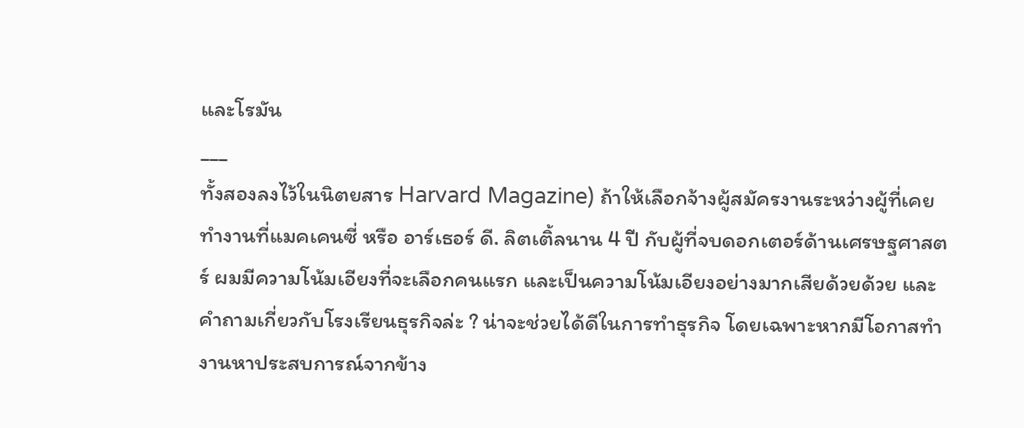และโรมัน
___
ทั้งสองลงไว้ในนิตยสาร Harvard Magazine) ถ้าให้เลือกจ้างผู้สมัครงานระหว่างผู้ที่เคยทำงานที่แมคเคนซี่ หรือ อาร์เธอร์ ดี. ลิตเติ้ลนาน 4 ปี กับผู้ที่จบดอกเตอร์ด้านเศรษฐศาสตร์ ผมมีความโน้มเอียงที่จะเลือกคนแรก และเป็นความโน้มเอียงอย่างมากเสียด้วยด้วย และคำถามเกี่ยวกับโรงเรียนธุรกิจล่ะ ? น่าจะช่วยได้ดีในการทำธุรกิจ โดยเฉพาะหากมีโอกาสทำงานหาประสบการณ์จากข้าง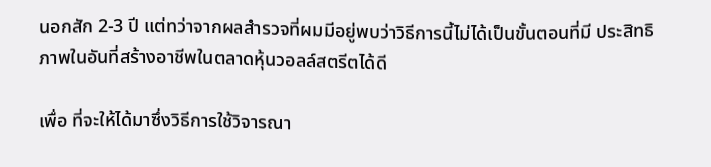นอกสัก 2-3 ปี แต่ทว่าจากผลสำรวจที่ผมมีอยู่พบว่าวิธีการนี้ไม่ได้เป็นขั้นตอนที่มี ประสิทธิภาพในอันที่สร้างอาชีพในตลาดหุ้นวอลล์สตรีตได้ดี

เพื่อ ที่จะให้ได้มาซึ่งวิธีการใช้วิจารณา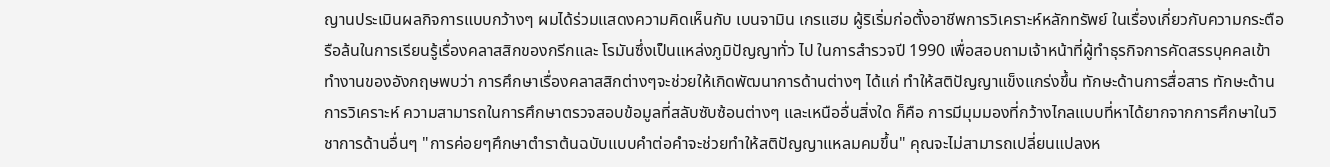ญานประเมินผลกิจการแบบกว้างๆ ผมได้ร่วมแสดงความคิดเห็นกับ เบนจามิน เกรแฮม ผู้ริเริ่มก่อตั้งอาชีพการวิเคราะห์หลักทรัพย์ ในเรื่องเกี่ยวกับความกระตือรือล้นในการเรียนรู้เรื่องคลาสสิกของกรีกและ โรมันซึ่งเป็นแหล่งภูมิปัญญาทั่ว ไป ในการสำรวจปี 1990 เพื่อสอบถามเจ้าหน้าที่ผู้ทำธุรกิจการคัดสรรบุคคลเข้าทำงานของอังกฤษพบว่า การศึกษาเรื่องคลาสสิกต่างๆจะช่วยให้เกิดพัฒนาการด้านต่างๆ ได้แก่ ทำให้สติปัญญาแข็งแกร่งขึ้น ทักษะด้านการสื่อสาร ทักษะด้านการวิเคราะห์ ความสามารถในการศึกษาตรวจสอบข้อมูลที่สลับซับซ้อนต่างๆ และเหนืออื่นสิ่งใด ก็คือ การมีมุมมองที่กว้างไกลแบบที่หาได้ยากจากการศึกษาในวิชาการด้านอื่นๆ "การค่อยๆศึกษาตำราต้นฉบับแบบคำต่อคำจะช่วยทำให้สติปัญญาแหลมคมขึ้น" คุณจะไม่สามารถเปลี่ยนแปลงห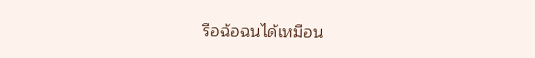รือฉ้อฉนได้เหมือน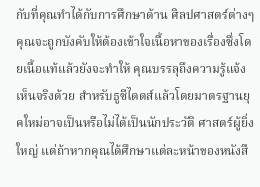กับที่คุณทำได้กับการศึกษาด้าน ศิลปศาสตร์ต่างๆ คุณจะถูกบังคับให้ต้องเข้าใจเนื้อหาของเรื่องซึ่งโดยเนื้อแท้แล้วยังจะทำให้ คุณบรรลุถึงความรู้แจ้งเห็นจริงด้วย สำหรับธูซีไดดส์แล้วโดยมาตรฐานยุคใหม่อาจเป็นหรือไม่ได้เป็นนักประวัติ ศาสตร์ผู้ยิ่งใหญ่ แต่ถ้าหากคุณได้ศึกษาแต่ละหน้าของหนังสื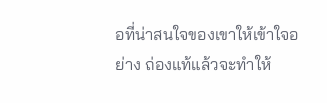อที่น่าสนใจของเขาให้เข้าใจอย่าง ถ่องแท้แล้วจะทำให้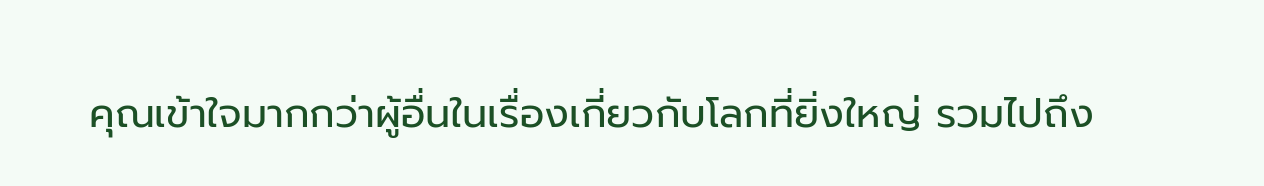คุณเข้าใจมากกว่าผู้อื่นในเรื่องเกี่ยวกับโลกที่ยิ่งใหญ่ รวมไปถึง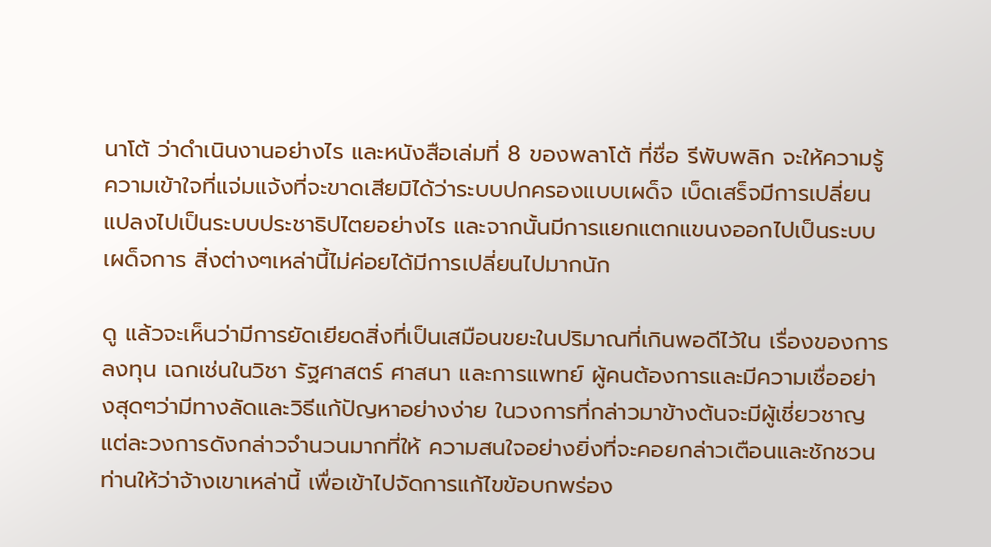นาโต้ ว่าดำเนินงานอย่างไร และหนังสือเล่มที่ 8 ของพลาโต้ ที่ชื่อ รีพับพลิก จะให้ความรู้ความเข้าใจที่แจ่มแจ้งที่จะขาดเสียมิได้ว่าระบบปกครองแบบเผด็จ เบ็ดเสร็จมีการเปลี่ยนแปลงไปเป็นระบบประชาธิปไตยอย่างไร และจากนั้นมีการแยกแตกแขนงออกไปเป็นระบบเผด็จการ สิ่งต่างๆเหล่านี้ไม่ค่อยได้มีการเปลี่ยนไปมากนัก

ดู แล้วจะเห็นว่ามีการยัดเยียดสิ่งที่เป็นเสมือนขยะในปริมาณที่เกินพอดีไว้ใน เรื่องของการลงทุน เฉกเช่นในวิชา รัฐศาสตร์ ศาสนา และการแพทย์ ผู้คนต้องการและมีความเชื่ออย่างสุดๆว่ามีทางลัดและวิธีแก้ปัญหาอย่างง่าย ในวงการที่กล่าวมาข้างต้นจะมีผู้เชี่ยวชาญแต่ละวงการดังกล่าวจำนวนมากที่ให้ ความสนใจอย่างยิ่งที่จะคอยกล่าวเตือนและชักชวนท่านให้ว่าจ้างเขาเหล่านี้ เพื่อเข้าไปจัดการแก้ไขข้อบกพร่อง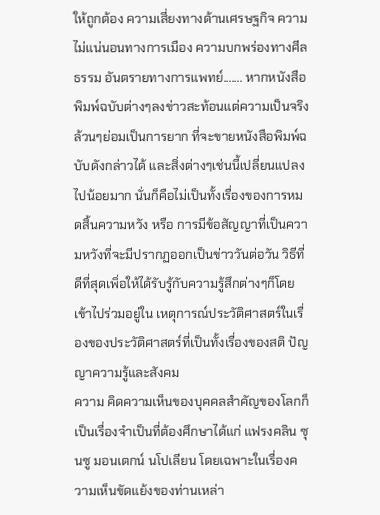ให้ถูกต้อง ความเสี่ยงทางด้านเศรษฐกิจ ความไม่แน่นอนทางการเมือง ความบกพร่องทางศีลธรรม อันตรายทางการแพทย์....... หากหนังสือพิมพ์ฉบับต่างๆลงข่าวสะท้อนแต่ความเป็นจริงล้วนๆย่อมเป็นการยาก ที่จะขายหนังสือพิมพ์ฉบับดังกล่าวได้ และสิ่งต่างๆเช่นนี้เปลี่ยนแปลงไปน้อยมาก นั่นก็คือไม่เป็นทั้งเรื่องของการหมดสิ้นความหวัง หรือ การมีข้อสัญญาที่เป็นความหวังที่จะมีปรากฏออกเป็นข่าววันต่อวัน วิธีที่ดีที่สุดเพิ่อให้ได้รับรู้กับความรู้สึกต่างๆก็โดยเข้าไปร่วมอยู่ใน เหตุการณ์ประวัติศาสตร์ในเรื่องของประวัติศาสตร์ที่เป็นทั้งเรื่องของสติ ปัญญาความรู้และสังคม
ความ คิดความเห็นของบุคคลสำคัญของโลกก็เป็นเรื่องจำเป็นที่ต้องศึกษาได้แก่ แฟรงคลิน ซุนซู มอนเตกน์ นโปเลียน โดยเฉพาะในเรื่องความเห็นขัดแย้งของท่านเหล่า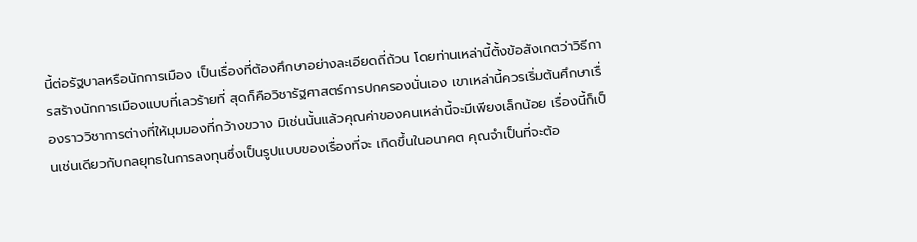นี้ต่อรัฐบาลหรือนักการเมือง เป็นเรื่องที่ต้องศึกษาอย่างละเอียดถี่ถ้วน โดยท่านเหล่านี้ตั้งข้อสังเกตว่าวิธีการสร้างนักการเมืองแบบที่เลวร้ายที่ สุดก็คือวิชารัฐศาสตร์การปกครองนั่นเอง เขาเหล่านี้ควรเริ่มต้นศึกษาเรื่องราววิชาการต่างที่ให้มุมมองที่กว้างขวาง มิเช่นนั้นแล้วคุณค่าของคนเหล่านี้จะมีเพียงเล็กน้อย เรื่องนี้ก็เป็นเช่นเดียวกับกลยุทธในการลงทุนซึ่งเป็นรูปแบบของเรื่องที่จะ เกิดขึ้นในอนาคต คุณจำเป็นที่จะต้อ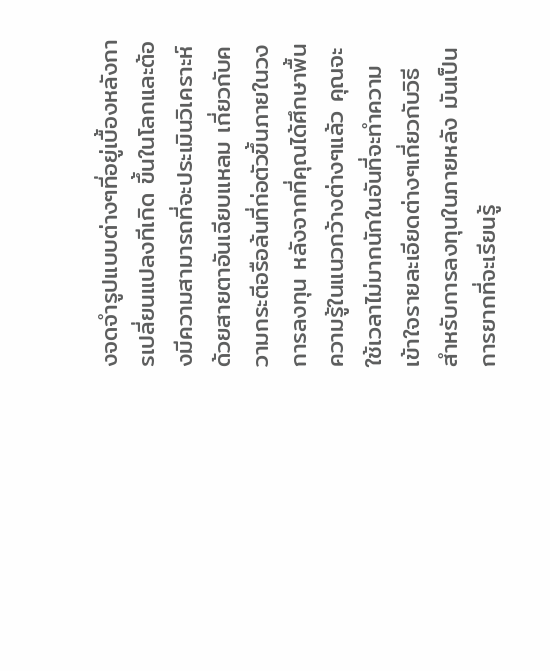งจดจำรูปแบบต่างๆที่อยู่เบื้องหลังการเปลี่ยนแปลงทีเกิด ขึ้นในโลกและต้องมีความสามารถที่จะประเมินวิเคราะห์ด้วยสายตาอันเฉียบแหลม เกี่ยวกับความกระตีอรือล้นที่ก่อตัวขึ้นภายในวงการลงทุน หลังจากที่คุณได้ศึกษาพื้นความรู้ในแนวกว้างต่างๆแล้ว คุณจะใช้เวลาไม่มากนักในอันที่จะทำความเข้าใจรายละเอียดต่างๆเกี่ยวกับวิธี สำหรับการลงทุนในภายหลัง มันเป็นการยากที่จะเรียนรู้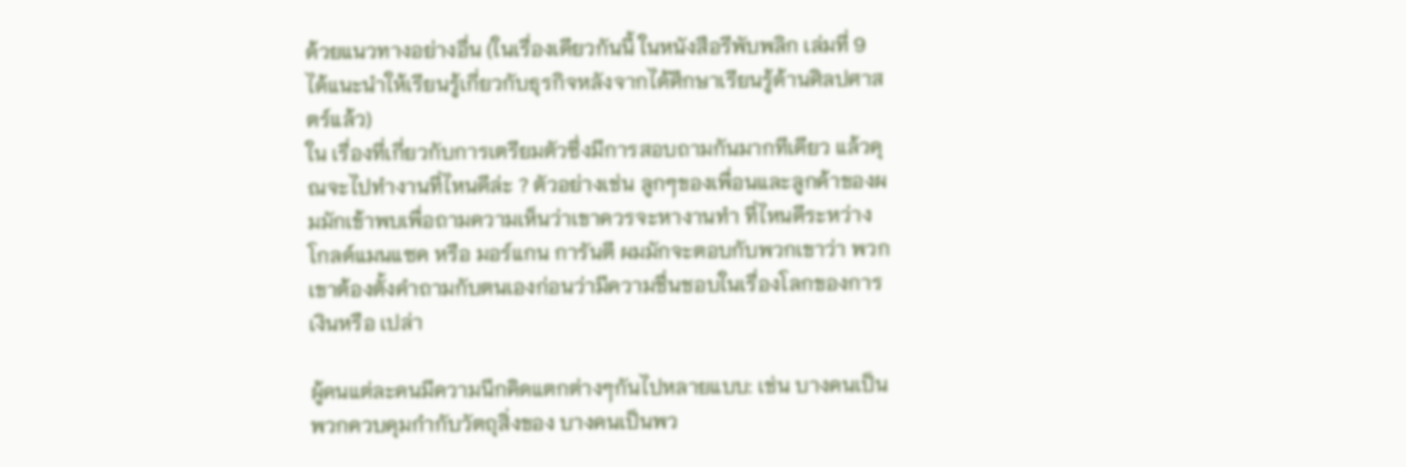ด้วยแนวทางอย่างอื่น (ในเรื่องเดียวกันนี้ ในหนังสือรีพับพลิก เล่มที่ 9 ได้แนะนำให้เรียนรู้เกี่ยวกับธุรกิจหลังจากได้ศึกษาเรียนรู้ด้านศิลปศาสตร์แล้ว)
ใน เรื่องที่เกี่ยวกับการเตรียมตัวซึ่งมีการสอบถามกันมากทีเดียว แล้วคุณจะไปทำงานที่ไหนดีล่ะ ? ตัวอย่างเช่น ลูกๆของเพื่อนและลูกค้าของผมมักเข้าพบเพื่อถามความเห็นว่าเขาควรจะหางานทำ ที่ไหนดีระหว่าง โกลด์แมนแซค หรือ มอร์แกน การันตี ผมมักจะตอบกับพวกเขาว่า พวกเขาต้องตั้งคำถามกับตนเองก่อนว่ามีความชื่นชอบในเรื่องโลกของการเงินหรือ เปล่า

ผู้คนแต่ละคนมีความนึกคิดแตกต่างๆกันไปหลายแบบ: เช่น บางคนเป็นพวกควบคุมกำกับวัตถุสิ่งของ บางคนเป็นพว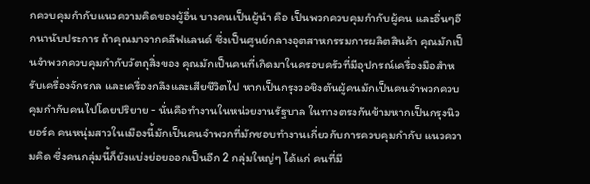กควบคุมกำกับแนวความคิดของผู้อื่น บางคนเป็นผู้นำ คือ เป็นพวกควบคุมกำกับผู้คน และอื่นๆอีกนานับประการ ถ้าคุณมาจากคลีฟแลนด์ ซึ่งเป็นศูนย์กลางอุตสาหกรรมการผลิตสินค้า คุณมักเป็นจำพวกควบคุมกำกับวัตถุสิ่งของ คุณมักเป็นคนที่เกิดมาในครอบครัวที่มีอุปกรณ์เครื่องมือสำหรับเครื่องจักรกล และเครื่องกลึงและเสียชีวิตไป หากเป็นกรุงวอชิงตันผู้คนมักเป็นคนจำพวกควบคุมกำกับคนไปโดยปริยาย - นั่นคือทำงานในหน่วยงานรัฐบาล ในทางตรงกันข้ามหากเป็นกรุงนิวยอร์ค คนหนุ่มสาวในเมืองนี้มักเป็นคนจำพวกที่มักชอบทำงานเกี่ยวกับการควบคุมกำกับ แนวความคิด ซึ่งคนกลุ่มนี้ก็ยังแบ่งย่อยออกเป็นอีก 2 กลุ่มใหญ่ๆ ได้แก่ คนที่มี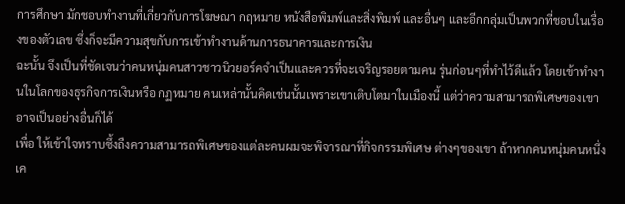การศึกษา มักชอบทำงานที่เกี่ยวกับการโฆษณา กฤหมาย หนังสือพิมพ์และสิ่งพิมพ์ และอื่นๆ และอีกกลุ่มเป็นพวกที่ชอบในเรื่องของตัวเลข ซึ่งก็จะมีความสุขกับการเข้าทำงานด้านการธนาคารและการเงิน
ฉะนั้น จึงเป็นที่ชัดเจนว่าคนหนุ่มคนสาวชาวนิวยอร์คจำเป็นและควรที่จะเจริญรอยตามคน รุ่นก่อนๆที่ทำไว้ดีแล้ว โดยเข้าทำงานในโลกของธุรกิจการเงินหรือ กฏหมาย คนเหล่านั้นคิดเช่นนั้นเพราะเขาเติบโตมาในเมืองนี้ แต่ว่าความสามารถพิเศษของเขาอาจเป็นอย่างอื่นก็ได้
เพื่อ ให้เข้าใจทราบซึ้งถืงความสามารถพิเศษของแต่ละคนผมจะพิจารณาที่กิจกรรมพิเศษ ต่างๆของเขา ถ้าหากคนหนุ่มคนหนึ่งเค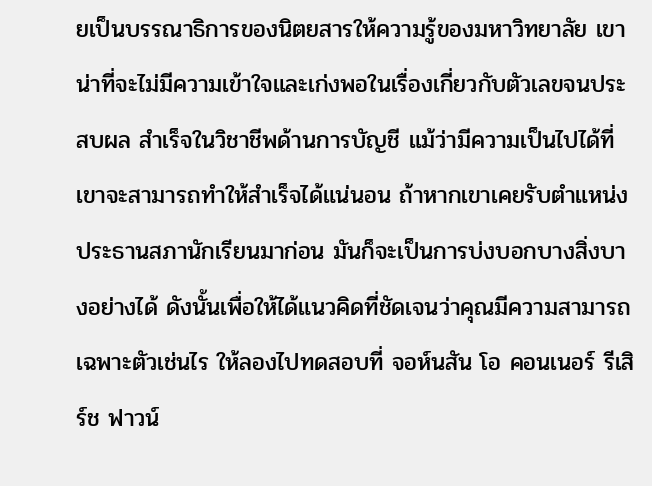ยเป็นบรรณาธิการของนิตยสารให้ความรู้ของมหาวิทยาลัย เขาน่าที่จะไม่มีความเข้าใจและเก่งพอในเรื่องเกี่ยวกับตัวเลขจนประสบผล สำเร็จในวิชาชีพด้านการบัญชี แม้ว่ามีความเป็นไปได้ที่เขาจะสามารถทำให้สำเร็จได้แน่นอน ถ้าหากเขาเคยรับตำแหน่งประธานสภานักเรียนมาก่อน มันก็จะเป็นการบ่งบอกบางสิ่งบางอย่างได้ ดังนั้นเพื่อให้ได้แนวคิดที่ชัดเจนว่าคุณมีความสามารถเฉพาะตัวเช่นไร ให้ลองไปทดสอบที่ จอห์นสัน โอ คอนเนอร์ รีเสิร์ช ฟาวน์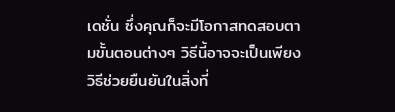เดชั่น ซึ่งคุณก็จะมีโอกาสทดสอบตามขั้นตอนต่างๆ วิธีนี้อาจจะเป็นเพียงวิธีช่วยยืนยันในสิ่งที่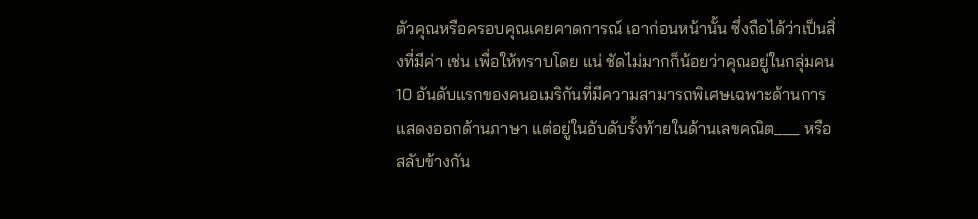ตัวคุณหรือครอบคุณเคยคาดการณ์ เอาก่อนหน้านั้น ซึ่งถือได้ว่าเป็นสิ่งที่มีค่า เช่น เพื่อให้ทราบโดย แน่ ชัดไม่มากก็น้อยว่าคุณอยู่ในกลุ่มคน10 อันดับแรกของคนอเมริกันที่มีความสามารถพิเศษเฉพาะด้านการแสดงออกด้านภาษา แต่อยู่ในอับดับรั้งท้ายในด้านเลขคณิต___ หรือ สลับข้างกัน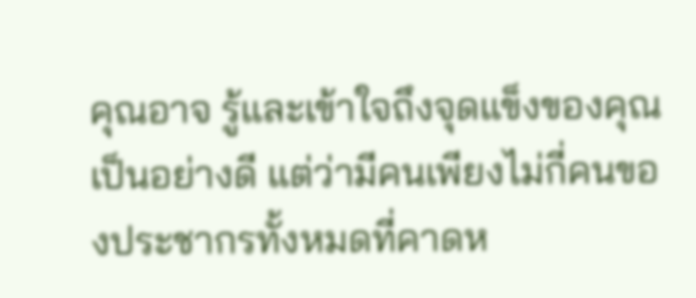คุณอาจ รู้และเข้าใจถึงจุดแข็งของคุณเป็นอย่างดี แต่ว่ามีคนเพียงไม่กี่คนของประชากรทั้งหมดที่คาดห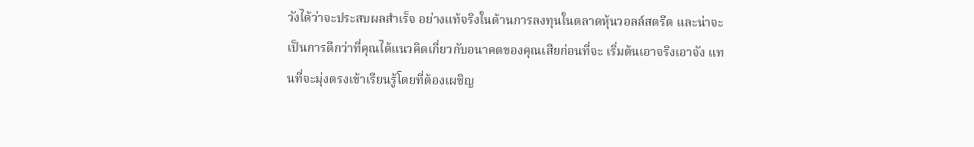วังได้ว่าจะประสบผลสำเร็จ อย่างแท้จริงในด้านการลงทุนในตลาดหุ้นวอลล์สตรีต และน่าจะเป็นการดีกว่าที่คุณได้แนวคิดเกี่ยวกับอนาคตของคุณเสียก่อนที่จะ เริ่มต้นเอาจริงเอาจัง แทนที่จะมุ่งตรงเข้าเรียนรู้โดยที่ต้องเผชิญ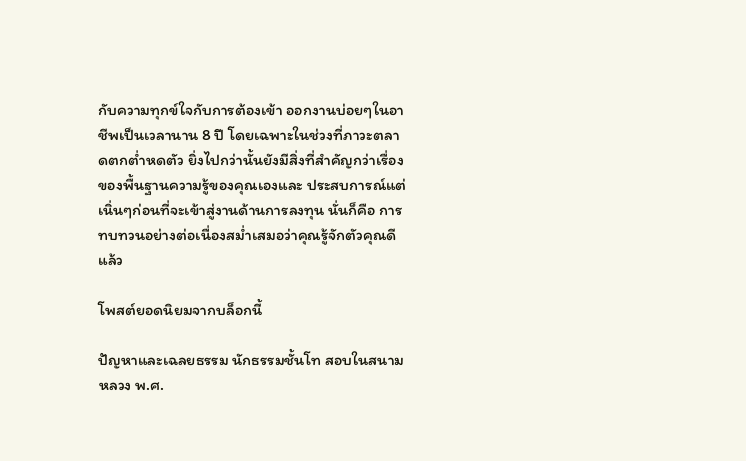กับความทุกข์ใจกับการต้องเข้า ออกงานบ่อยๆในอาชีพเป็นเวลานาน 8 ปี โดยเฉพาะในช่วงที่ภาวะตลาดตกต่ำหดตัว ยิ่งไปกว่านั้นยังมีสิ่งที่สำคัญกว่าเรื่องของพื้นฐานความรู้ของคุณเองและ ประสบการณ์แต่เนิ่นๆก่อนที่จะเข้าสู่งานด้านการลงทุน นั่นก็คือ การทบทวนอย่างต่อเนื่องสม่ำเสมอว่าคุณรู้จักตัวคุณดีแล้ว

โพสต์ยอดนิยมจากบล็อกนี้

ปัญหาและเฉลยธรรม นักธรรมชั้นโท สอบในสนามหลวง พ.ศ.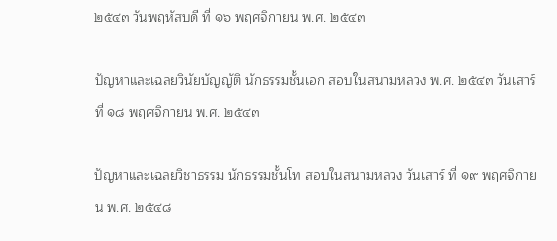๒๕๔๓ วันพฤหัสบดี ที่ ๑๖ พฤศจิกายน พ.ศ. ๒๕๔๓

ปัญหาและเฉลยวินัยบัญญัติ นักธรรมชั้นเอก สอบในสนามหลวง พ.ศ. ๒๕๔๓ วันเสาร์ ที่ ๑๘ พฤศจิกายน พ.ศ. ๒๕๔๓

ปัญหาและเฉลยวิชาธรรม นักธรรมชั้นโท สอบในสนามหลวง วันเสาร์ ที่ ๑๙ พฤศจิกายน พ.ศ. ๒๕๔๘